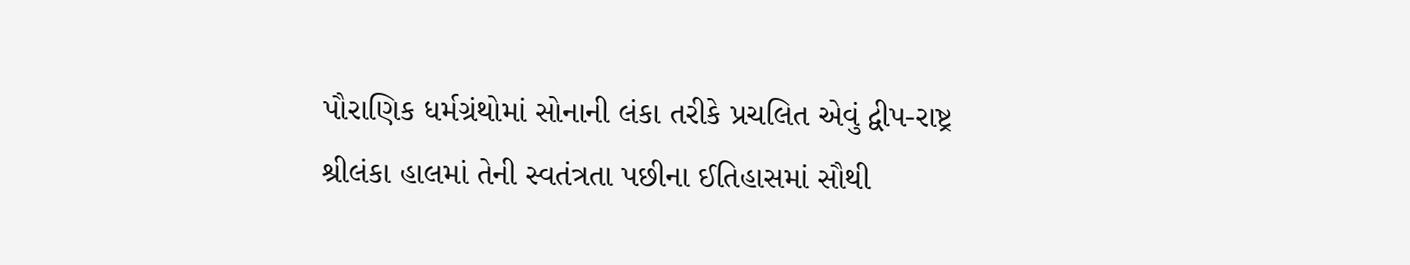પૌરાણિક ધર્મગ્રંથોમાં સોનાની લંકા તરીકે પ્રચલિત એવું દ્વીપ-રાષ્ટ્ર શ્રીલંકા હાલમાં તેની સ્વતંત્રતા પછીના ઈતિહાસમાં સૌથી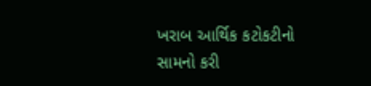ખરાબ આર્થિક કટોકટીનો સામનો કરી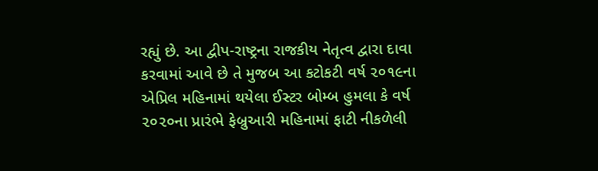રહ્યું છે. આ દ્વીપ-રાષ્ટ્રના રાજકીય નેતૃત્વ દ્વારા દાવા કરવામાં આવે છે તે મુજબ આ કટોકટી વર્ષ ૨૦૧૯ના એપ્રિલ મહિનામાં થયેલા ઈસ્ટર બોમ્બ હુમલા કે વર્ષ ૨૦૨૦ના પ્રારંભે ફેબ્રુઆરી મહિનામાં ફાટી નીકળેલી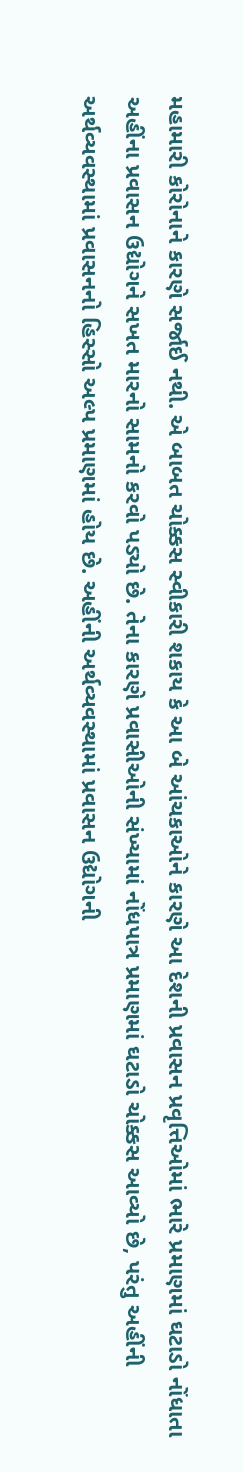મહામારી કોરોનાને કારણે સર્જાઈ નથી. એ બાબત ચોક્કસ સ્વીકારી શકાય કે આ બે આંચકાઓને કારણે આ દેશની પ્રવાસન પ્રવૃત્તિઓમાં ભારે પ્રમાણમાં ઘટાડો નોંધાતા અહીંના પ્રવાસન ઉદ્યોગને સખત મારનો સામનો કરવો પડ્યો છે. તેના કારણે પ્રવાસીઓની સંખ્યામાં નોંધપાત્ર પ્રમાણમાં ઘટાડો ચોક્કસ આવ્યો છે, પરંતુ અહીંની અર્થવ્યવસ્થામાં પ્રવાસનનો હિસ્સો અલ્પ પ્રમાણમાં હોય છે. અહીંની અર્થવ્યવસ્થામાં પ્રવાસન ઉદ્યોગની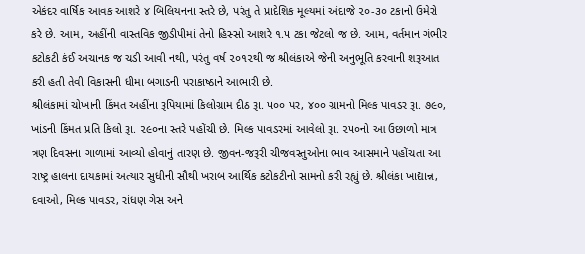એકંદર વાર્ષિક આવક આશરે ૪ બિલિયનના સ્તરે છે, પરંતુ તે પ્રાદેશિક મૂલ્યમાં અંદાજે ૨૦-૩૦ ટકાનો ઉમેરો કરે છે. આમ, અહીંની વાસ્તવિક જીડીપીમાં તેનો હિસ્સો આશરે ૧.૫ ટકા જેટલો જ છે. આમ, વર્તમાન ગંભીર કટોકટી કંઈ અચાનક જ ચડી આવી નથી, પરંતુ વર્ષ ૨૦૧૨થી જ શ્રીલંકાએ જેની અનુભૂતિ કરવાની શરૂઆત કરી હતી તેવી વિકાસની ધીમા બગાડની પરાકાષ્ઠાને આભારી છે.
શ્રીલંકામાં ચોખાની કિંમત અહીંના રૂપિયામાં કિલોગ્રામ દીઠ રૂા. ૫૦૦ પર, ૪૦૦ ગ્રામનો મિલ્ક પાવડર રૂા. ૭૯૦, ખાંડની કિંમત પ્રતિ કિલો રૂા. ૨૯૦ના સ્તરે પહોંચી છે. મિલ્ક પાવડરમાં આવેલો રૂા. ૨૫૦નો આ ઉછાળો માત્ર ત્રણ દિવસના ગાળામાં આવ્યો હોવાનું તારણ છે. જીવન-જરૂરી ચીજવસ્તુઓના ભાવ આસમાને પહોંચતા આ રાષ્ટ્ર હાલના દાયકામાં અત્યાર સુધીની સૌથી ખરાબ આર્થિક કટોકટીનો સામનો કરી રહ્યું છે. શ્રીલંકા ખાદ્યાન્ન, દવાઓ, મિલ્ક પાવડર, રાંધણ ગેસ અને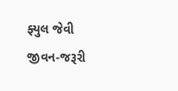ફ્યુલ જેવી જીવન-જરૂરી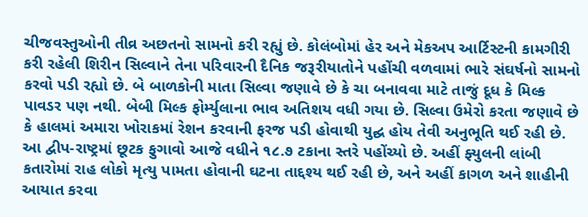ચીજવસ્તુઓની તીવ્ર અછતનો સામનો કરી રહ્યું છે. કોલંબોમાં હેર અને મેકઅપ આર્ટિસ્ટની કામગીરી કરી રહેલી શિરીન સિલ્વાને તેના પરિવારની દૈનિક જરૂરીયાતોને પહોંચી વળવામાં ભારે સંઘર્ષનો સામનો કરવો પડી રહ્યો છે. બે બાળકોની માતા સિલ્વા જણાવે છે કે ચા બનાવવા માટે તાજું દૂધ કે મિલ્ક પાવડર પણ નથી. બેબી મિલ્ક ફોર્મ્યુલાના ભાવ અતિશય વધી ગયા છે. સિલ્વા ઉમેરો કરતા જણાવે છે કે હાલમાં અમારા ખોરાકમાં રેશન કરવાની ફરજ પડી હોવાથી યુદ્ઘ હોય તેવી અનુભૂતિ થઈ રહી છે.
આ દ્વીપ-રાષ્ટ્રમાં છૂટક ફુગાવો આજે વધીને ૧૮.૭ ટકાના સ્તરે પહોંચ્યો છે. અહીં ફ્યુલની લાંબી કતારોમાં રાહ લોકો મૃત્યુ પામતા હોવાની ઘટના તાદ્દશ્ય થઈ રહી છે, અને અહીં કાગળ અને શાહીની આયાત કરવા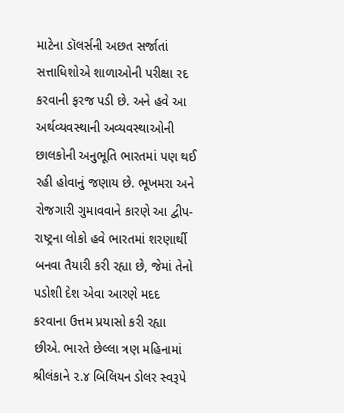માટેના ડૉલર્સની અછત સર્જાતાં સત્તાધિશોએ શાળાઓની પરીક્ષા રદ કરવાની ફરજ પડી છે. અને હવે આ અર્થવ્યવસ્થાની અવ્યવસ્થાઓની છાલકોની અનુભૂતિ ભારતમાં પણ થઈ રહી હોવાનું જણાય છે. ભૂખમરા અને રોજગારી ગુમાવવાને કારણે આ દ્વીપ-રાષ્ટ્રના લોકો હવે ભારતમાં શરણાર્થી બનવા તૈયારી કરી રહ્યા છે, જેમાં તેનો પડોશી દેશ એવા આરણે મદદ કરવાના ઉત્તમ પ્રયાસો કરી રહ્યા છીએ. ભારતે છેલ્લા ત્રણ મહિનામાં શ્રીલંકાને ૨.૪ બિલિયન ડોલર સ્વરૂપે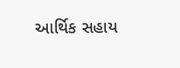આર્થિક સહાય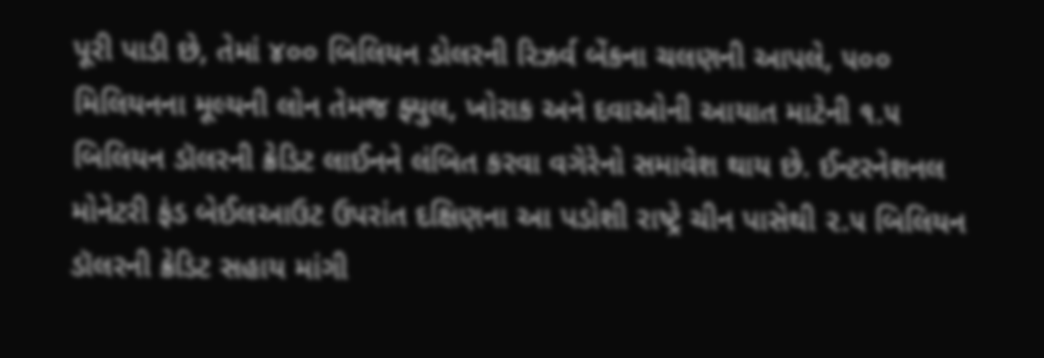પૂરી પાડી છે, તેમાં ૪૦૦ બિલિયન ડોલરની રિઝર્વ બેંકના ચલણની આપલે, ૫૦૦ મિલિયનના મૂલ્યની લોન તેમજ ફ્યુલ, ખોરાક અને દવાઓની આયાત માટેની ૧.૫ બિલિયન ડૉલરની ક્રેડિટ લાઈનને લંબિત કરવા વગેરેનો સમાવેશ થાય છે. ઈન્ટરનેશનલ મોનેટરી ફંડ બેઈલઆઉટ ઉપરાંત દક્ષિણના આ પડોશી રાષ્ટ્રે ચીન પાસેથી ૨.૫ બિલિયન ડૉલરની ક્રેડિટ સહાય માંગી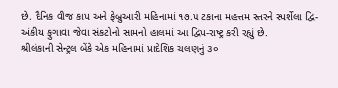છે. દૈનિક વીજ કાપ અને ફેબ્રુઆરી મહિનામાં ૧૭.૫ ટકાના મહત્તમ સ્તરને સ્પર્શેલા દ્વિ-અંકીય ફુગાવા જેવા સંકટોનો સામનો હાલમાં આ દ્વિપ-રાષ્ટ્ર કરી રહ્યું છે.
શ્રીલંકાની સેન્ટ્રલ બેંકે એક મહિનામાં પ્રાદેશિક ચલણનું ૩૦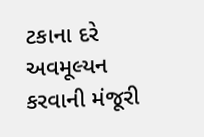ટકાના દરે અવમૂલ્યન કરવાની મંજૂરી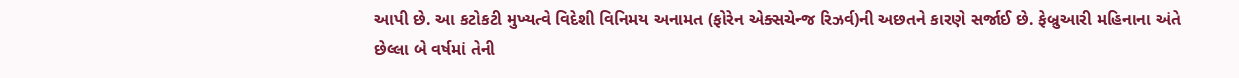આપી છે. આ કટોકટી મુખ્યત્વે વિદેશી વિનિમય અનામત (ફોરેન એક્સચેન્જ રિઝર્વ)ની અછતને કારણે સર્જાઈ છે. ફેબ્રુઆરી મહિનાના અંતે છેલ્લા બે વર્ષમાં તેની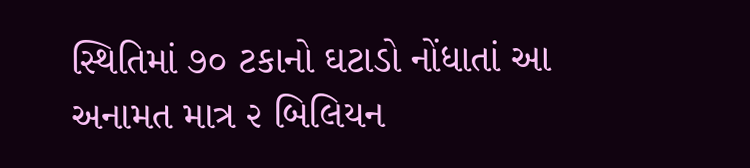સ્થિતિમાં ૭૦ ટકાનો ઘટાડો નોંધાતાં આ અનામત માત્ર ૨ બિલિયન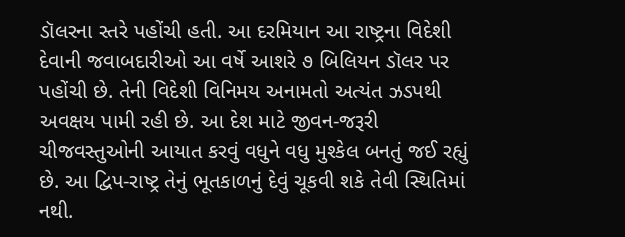ડૉલરના સ્તરે પહોંચી હતી. આ દરમિયાન આ રાષ્ટ્રના વિદેશી દેવાની જવાબદારીઓ આ વર્ષે આશરે ૭ બિલિયન ડૉલર પર પહોંચી છે. તેની વિદેશી વિનિમય અનામતો અત્યંત ઝડપથી અવક્ષય પામી રહી છે. આ દેશ માટે જીવન-જરૂરી ચીજવસ્તુઓની આયાત કરવું વધુને વધુ મુશ્કેલ બનતું જઈ રહ્યું છે. આ દ્વિપ-રાષ્ટ્ર તેનું ભૂતકાળનું દેવું ચૂકવી શકે તેવી સ્થિતિમાં નથી.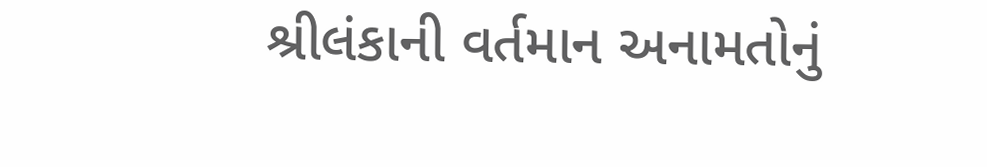શ્રીલંકાની વર્તમાન અનામતોનું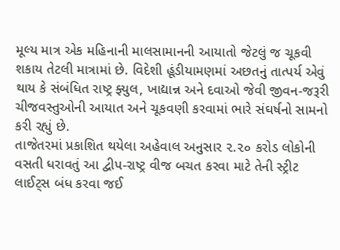મૂલ્ય માત્ર એક મહિનાની માલસામાનની આયાતો જેટલું જ ચૂકવી શકાય તેટલી માત્રામાં છે. વિદેશી હૂંડીયામણમાં અછતનું તાત્પર્ય એવું થાય કે સંબંધિત રાષ્ટ્ર ફ્યુલ, ખાદ્યાન્ન અને દવાઓ જેવી જીવન-જરૂરી ચીજવસ્તુઓની આયાત અને ચૂકવણી કરવામાં ભારે સંઘર્ષનો સામનો કરી રહ્યું છે.
તાજેતરમાં પ્રકાશિત થયેલા અહેવાલ અનુસાર ૨.૨૦ કરોડ લોકોની વસતી ધરાવતું આ દ્વીપ-રાષ્ટ્ર વીજ બચત કરવા માટે તેની સ્ટ્રીટ લાઈટ્સ બંધ કરવા જઈ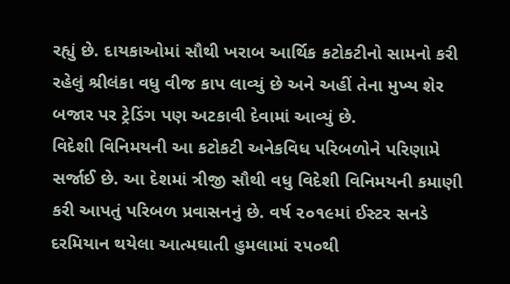રહ્યું છે. દાયકાઓમાં સૌથી ખરાબ આર્થિક કટોકટીનો સામનો કરી રહેલું શ્રીલંકા વધુ વીજ કાપ લાવ્યું છે અને અહીં તેના મુખ્ય શેર બજાર પર ટ્રેડિંગ પણ અટકાવી દેવામાં આવ્યું છે.
વિદેશી વિનિમયની આ કટોકટી અનેકવિધ પરિબળોને પરિણામે સર્જાઈ છે. આ દેશમાં ત્રીજી સૌથી વધુ વિદેશી વિનિમયની કમાણી કરી આપતું પરિબળ પ્રવાસનનું છે. વર્ષ ૨૦૧૯માં ઈસ્ટર સનડે દરમિયાન થયેલા આત્મઘાતી હુમલામાં ૨૫૦થી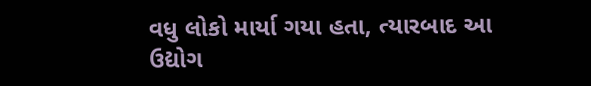વધુ લોકો માર્યા ગયા હતા, ત્યારબાદ આ ઉદ્યોગ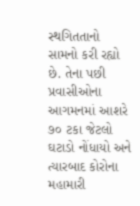સ્થગિતતાનો સામનો કરી રહ્યો છે. તેના પછી પ્રવાસીઓના આગમનમાં આશરે ૭૦ ટકા જેટલો ઘટાડો નોંધાયો અને ત્યારબાદ કોરોના મહામારી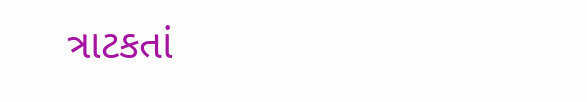ત્રાટકતાં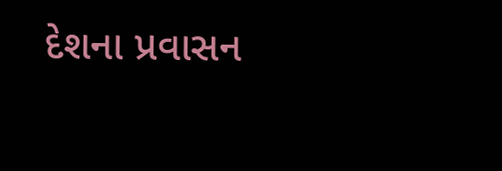દેશના પ્રવાસન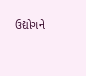ઉદ્યોગને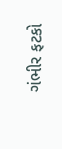ગંભીર ફટકો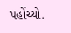પહોંચ્યો.